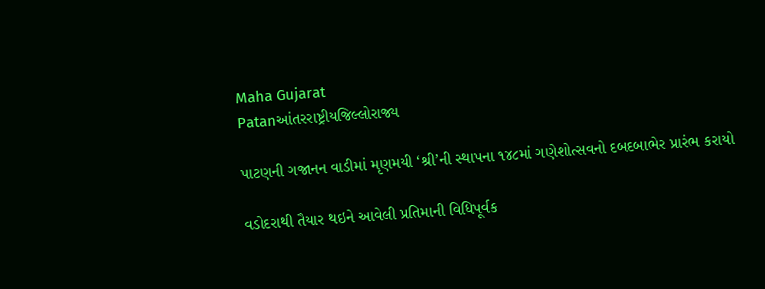Maha Gujarat
Patanઆંતરરાષ્ટ્રીયજિલ્લોરાજ્ય

પાટણની ગજાનન વાડીમાં મૃણમયી ‘શ્રી’ની સ્થાપના ૧૪૮માં ગણેશોત્સવનો દબદબાભેર પ્રારંભ કરાયો

વડોદરાથી તૈયાર થઇને આવેલી પ્રતિમાની વિધિપૂર્વક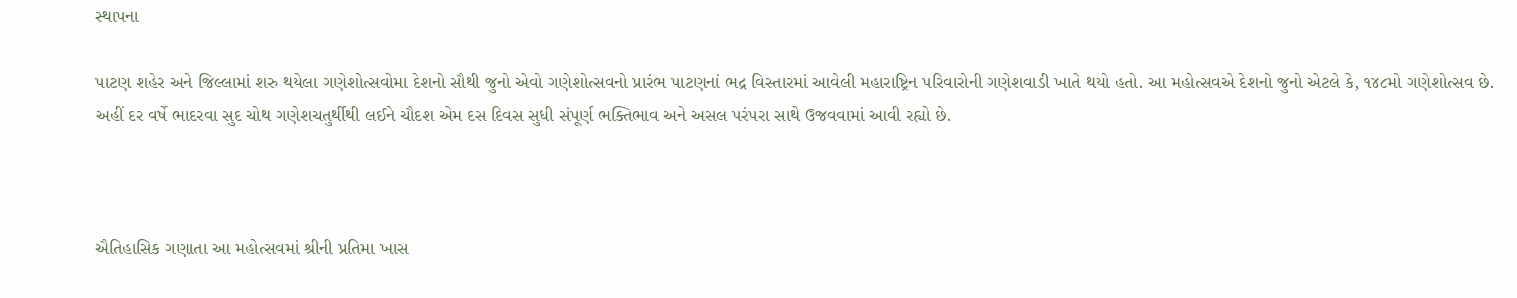સ્થાપના

પાટણ શહેર અને જિલ્લામાં શરુ થયેલા ગણેશોત્સવોમા દેશનો સૌથી જુનો એવો ગણેશોત્સવનો પ્રારંભ પાટણનાં ભદ્ર વિસ્તારમાં આવેલી મહારાષ્ટ્રિન પરિવારોની ગણેશવાડી ખાતે થયો હતો. આ મહોત્સવએ દેશનો જુનો એટલે કે, ૧૪૮મો ગણેશોત્સવ છે. અહીં દર વર્ષે ભાદરવા સુદ ચોથ ગણેશચતુર્થીથી લઈને ચૌદશ એમ દસ દિવસ સુધી સંપૂર્ણ ભક્તિભાવ અને અસલ પરંપરા સાથે ઉજવવામાં આવી રહ્યો છે.



ઐતિહાસિક ગણાતા આ મહોત્સવમાં શ્રીની પ્રતિમા ખાસ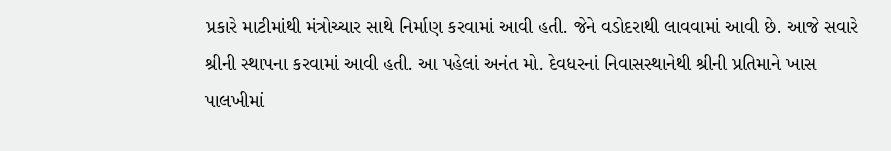પ્રકારે માટીમાંથી મંત્રોચ્ચાર સાથે નિર્માણ કરવામાં આવી હતી. જેને વડોદરાથી લાવવામાં આવી છે. આજે સવારે શ્રીની સ્થાપના કરવામાં આવી હતી. આ પહેલાં અનંત મો. દેવધરનાં નિવાસસ્થાનેથી શ્રીની પ્રતિમાને ખાસ પાલખીમાં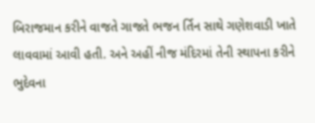બિરાજમાન કરીને વાજતે ગાજતે ભજન ર્તિન સાથે ગણેશવાડી ખાતે લાવવામાં આવી હતી. અને અહીં નીજ મંદિરમાં તેની સ્થાપના કરીને ભુદેવના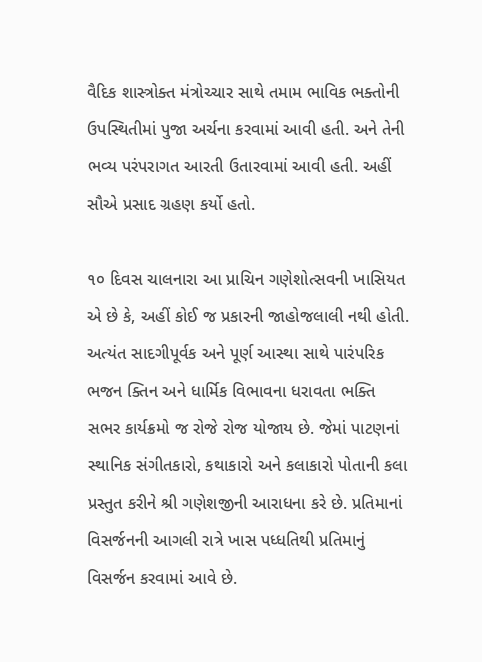વૈદિક શાસ્ત્રોક્ત મંત્રોચ્ચાર સાથે તમામ ભાવિક ભક્તોની ઉપસ્થિતીમાં પુજા અર્ચના કરવામાં આવી હતી. અને તેની ભવ્ય પરંપરાગત આરતી ઉતારવામાં આવી હતી. અહીં સૌએ પ્રસાદ ગ્રહણ કર્યો હતો.

૧૦ દિવસ ચાલનારા આ પ્રાચિન ગણેશોત્સવની ખાસિયત એ છે કે, અહીં કોઈ જ પ્રકારની જાહોજલાલી નથી હોતી. અત્યંત સાદગીપૂર્વક અને પૂર્ણ આસ્થા સાથે પારંપરિક ભજન ક્તિન અને ધાર્મિક વિભાવના ધરાવતા ભક્તિ સભર કાર્યક્રમો જ રોજે રોજ યોજાય છે. જેમાં પાટણનાં સ્થાનિક સંગીતકારો, કથાકારો અને કલાકારો પોતાની કલા પ્રસ્તુત કરીને શ્રી ગણેશજીની આરાધના કરે છે. પ્રતિમાનાં વિસર્જનની આગલી રાત્રે ખાસ પધ્ધતિથી પ્રતિમાનું વિસર્જન કરવામાં આવે છે.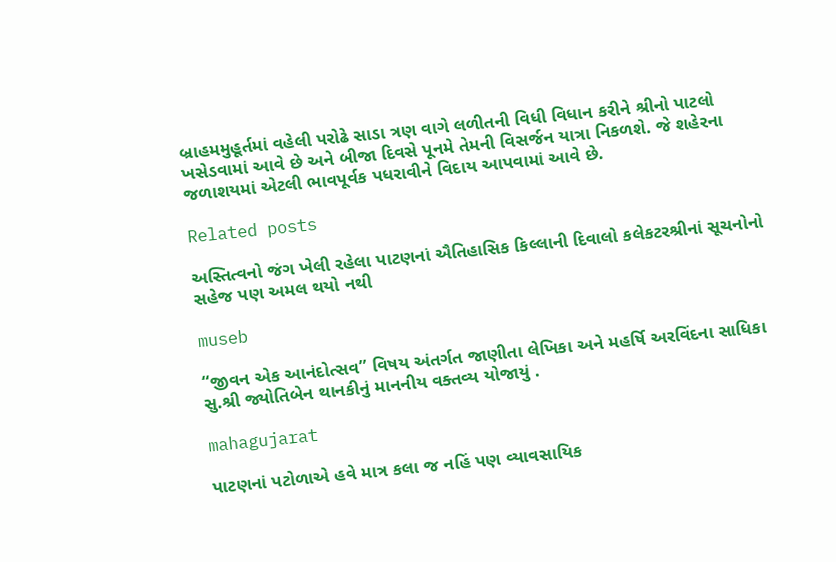બ્રાહમમુહૂર્તમાં વહેલી પરોઢે સાડા ત્રણ વાગે લળીતની વિધી વિધાન કરીને શ્રીનો પાટલો ખસેડવામાં આવે છે અને બીજા દિવસે પૂનમે તેમની વિસર્જન યાત્રા નિકળશે. જે શહેરના જળાશયમાં એટલી ભાવપૂર્વક પધરાવીને વિદાય આપવામાં આવે છે.

Related posts

અસ્તિત્વનો જંગ ખેલી રહેલા પાટણનાં ઐતિહાસિક કિલ્લાની દિવાલો કલેકટરશ્રીનાં સૂચનોનો સહેજ પણ અમલ થયો નથી

museb

“જીવન એક આનંદોત્સવ” વિષય અંતર્ગત જાણીતા લેખિકા અને મહર્ષિ અરવિંદના સાધિકા સુ.શ્રી જ્યોતિબેન થાનકીનું માનનીય વક્તવ્ય યોજાયું .

mahagujarat

પાટણનાં પટોળાએ હવે માત્ર કલા જ નહિં પણ વ્યાવસાયિક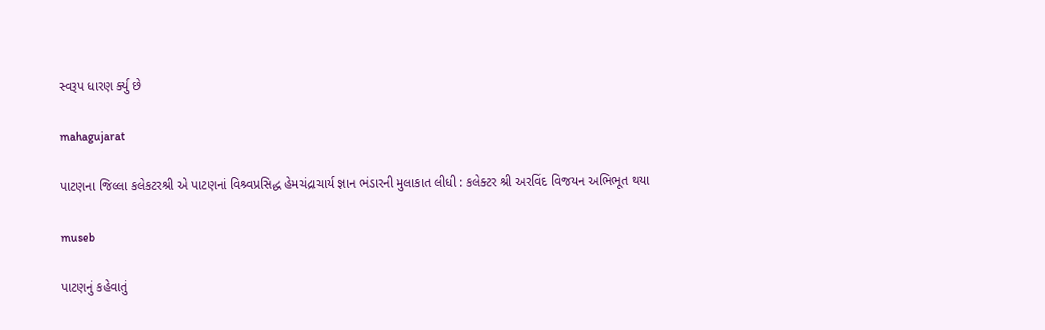સ્વરૂપ ધારણ ર્ક્યુ છે

mahagujarat

પાટણના જિલ્લા કલેકટરશ્રી એ પાટણનાં વિશ્ર્વપ્રસિદ્ધ હેમચંદ્રાચાર્ય જ્ઞાન ભંડારની મુલાકાત લીધી : કલેક્ટર શ્રી અરવિંદ વિજયન અભિભૂત થયા

museb

પાટણનું કહેવાતું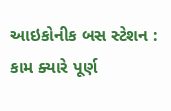આઇકોનીક બસ સ્ટેશન : કામ ક્યારે પૂર્ણ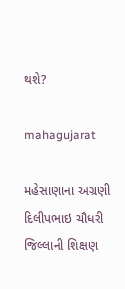થશે?

mahagujarat

મહેસાણાના અગ્રણી દિલીપભાઇ ચૌધરી જિલ્લાની શિક્ષણ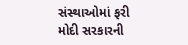સંસ્થાઓમાં ફરી મોદી સરકારની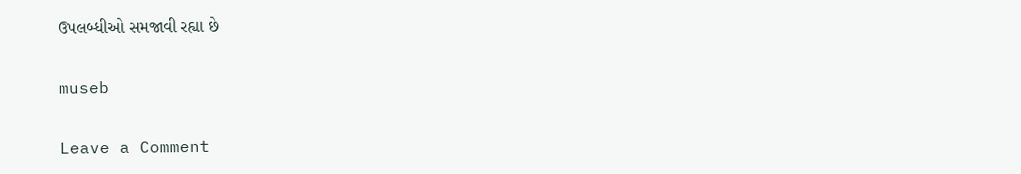ઉપલબ્ધીઓ સમજાવી રહ્યા છે

museb

Leave a Comment